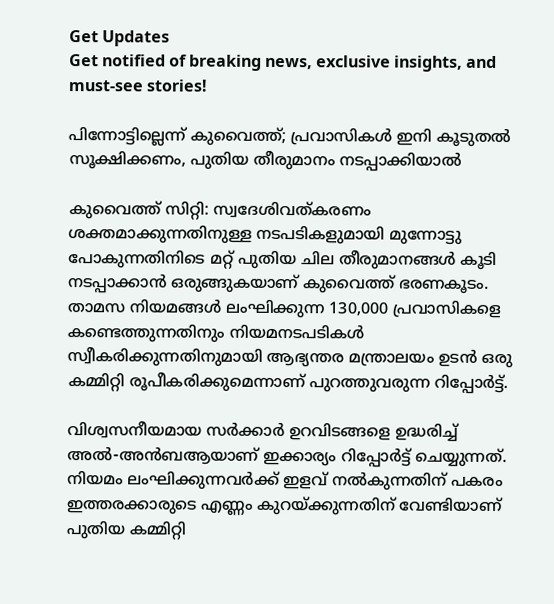Get Updates
Get notified of breaking news, exclusive insights, and must-see stories!

പിന്നോട്ടില്ലെന്ന് കുവൈത്ത്; പ്രവാസികള്‍ ഇനി കൂടുതല്‍ സൂക്ഷിക്കണം, പുതിയ തീരുമാനം നടപ്പാക്കിയാല്‍

കുവൈത്ത് സിറ്റി: സ്വദേശിവത്കരണം ശക്തമാക്കുന്നതിനുള്ള നടപടികളുമായി മുന്നോട്ടു പോകുന്നതിനിടെ മറ്റ് പുതിയ ചില തീരുമാനങ്ങള്‍ കൂടി നടപ്പാക്കാന്‍ ഒരുങ്ങുകയാണ് കുവൈത്ത് ഭരണകൂടം. താമസ നിയമങ്ങള്‍ ലംഘിക്കുന്ന 130,000 പ്രവാസികളെ കണ്ടെത്തുന്നതിനും നിയമനടപടികൾ സ്വീകരിക്കുന്നതിനുമായി ആഭ്യന്തര മന്ത്രാലയം ഉടന്‍ ഒരു കമ്മിറ്റി രൂപീകരിക്കുമെന്നാണ് പുറത്തുവരുന്ന റിപ്പോര്‍ട്ട്.

വിശ്വസനീയമായ സര്‍ക്കാര്‍ ഉറവിടങ്ങളെ ഉദ്ധരിച്ച് അല്‍-അന്‍ബആയാണ് ഇക്കാര്യം റിപ്പോര്‍ട്ട് ചെയ്യുന്നത്. നിയമം ലംഘിക്കുന്നവര്‍ക്ക് ഇളവ് നല്‍കുന്നതിന് പകരം ഇത്തരക്കാരുടെ എണ്ണം കുറയ്ക്കുന്നതിന് വേണ്ടിയാണ് പുതിയ കമ്മിറ്റി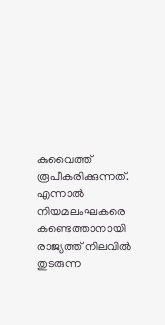കുവൈത്ത് രൂപീകരിക്കുന്നത്. എന്നാല്‍ നിയമലംഘകരെ കണ്ടെത്താനായി രാജ്യത്ത് നിലവില്‍ തുടരുന്ന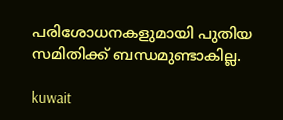പരിശോധനകളുമായി പുതിയ സമിതിക്ക് ബന്ധമുണ്ടാകില്ല.

kuwait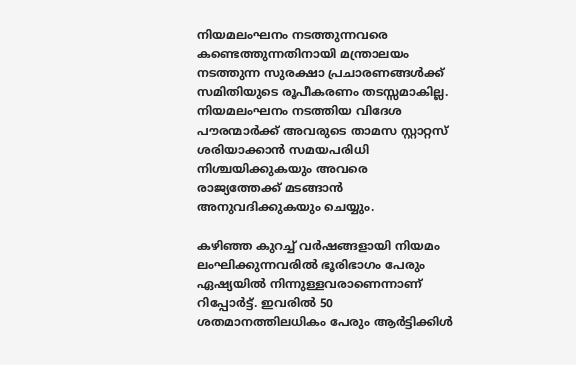നിയമലംഘനം നടത്തുന്നവരെ കണ്ടെത്തുന്നതിനായി മന്ത്രാലയം നടത്തുന്ന സുരക്ഷാ പ്രചാരണങ്ങള്‍ക്ക് സമിതിയുടെ രൂപീകരണം തടസ്സമാകില്ല. നിയമലംഘനം നടത്തിയ വിദേശ പൗരന്മാര്‍ക്ക് അവരുടെ താമസ സ്റ്റാറ്റസ് ശരിയാക്കാന്‍ സമയപരിധി നിശ്ചയിക്കുകയും അവരെ രാജ്യത്തേക്ക് മടങ്ങാന്‍ അനുവദിക്കുകയും ചെയ്യും.

കഴിഞ്ഞ കുറച്ച് വര്‍ഷങ്ങളായി നിയമം ലംഘിക്കുന്നവരില്‍ ഭൂരിഭാഗം പേരും ഏഷ്യയില്‍ നിന്നുള്ളവരാണെന്നാണ് റിപ്പോര്‍ട്ട്. ഇവരില്‍ 50 ശതമാനത്തിലധികം പേരും ആര്‍ട്ടിക്കിള്‍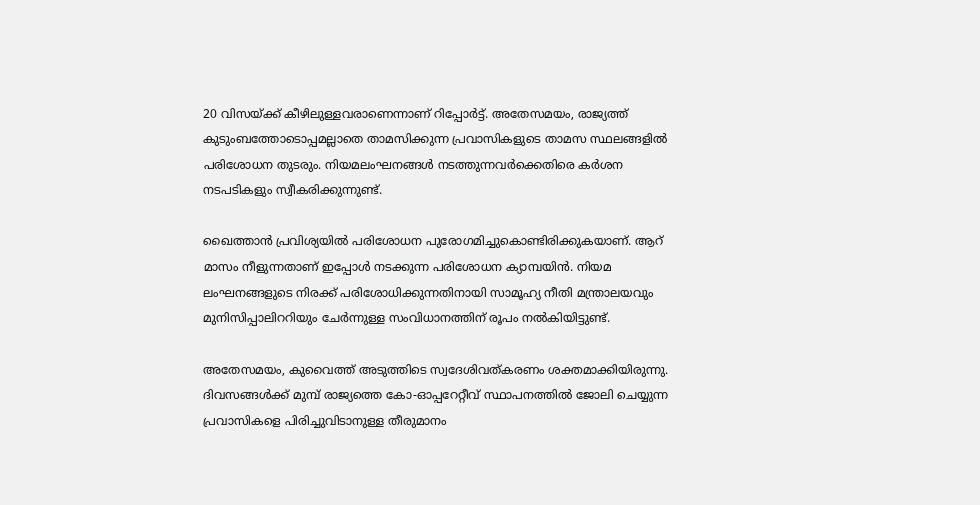20 വിസയ്ക്ക് കീഴിലുള്ളവരാണെന്നാണ് റിപ്പോര്‍ട്ട്. അതേസമയം, രാജ്യത്ത് കുടുംബത്തോടൊപ്പമല്ലാതെ താമസിക്കുന്ന പ്രവാസികളുടെ താമസ സ്ഥലങ്ങളില്‍ പരിശോധന തുടരും. നിയമലംഘനങ്ങള്‍ നടത്തുന്നവര്‍ക്കെതിരെ കര്‍ശന നടപടികളും സ്വീകരിക്കുന്നുണ്ട്.

ഖൈത്താന്‍ പ്രവിശ്യയില്‍ പരിശോധന പുരോഗമിച്ചുകൊണ്ടിരിക്കുകയാണ്. ആറ് മാസം നീളുന്നതാണ് ഇപ്പോള്‍ നടക്കുന്ന പരിശോധന ക്യാമ്പയിന്‍. നിയമ ലംഘനങ്ങളുടെ നിരക്ക് പരിശോധിക്കുന്നതിനായി സാമൂഹ്യ നീതി മന്ത്രാലയവും മുനിസിപ്പാലിററിയും ചേര്‍ന്നുള്ള സംവിധാനത്തിന് രൂപം നല്‍കിയിട്ടുണ്ട്.

അതേസമയം, കുവൈത്ത് അടുത്തിടെ സ്വദേശിവത്കരണം ശക്തമാക്കിയിരുന്നു. ദിവസങ്ങള്‍ക്ക് മുമ്പ് രാജ്യത്തെ കോ-ഓപ്പറേറ്റീവ് സ്ഥാപനത്തില്‍ ജോലി ചെയ്യുന്ന പ്രവാസികളെ പിരിച്ചുവിടാനുള്ള തീരുമാനം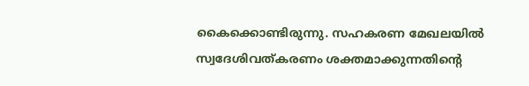കൈക്കൊണ്ടിരുന്നു. സഹകരണ മേഖലയില്‍ സ്വദേശിവത്കരണം ശക്തമാക്കുന്നതിന്റെ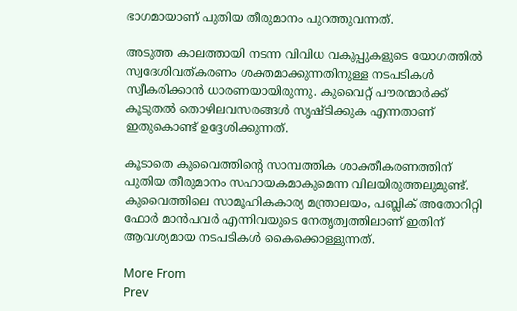ഭാഗമായാണ് പുതിയ തീരുമാനം പുറത്തുവന്നത്.

അടുത്ത കാലത്തായി നടന്ന വിവിധ വകുപ്പുകളുടെ യോഗത്തില്‍ സ്വദേശിവത്കരണം ശക്തമാക്കുന്നതിനുള്ള നടപടികള്‍ സ്വീകരിക്കാന്‍ ധാരണയായിരുന്നു. കുവൈറ്റ് പൗരന്മാര്‍ക്ക് കൂടുതല്‍ തൊഴിലവസരങ്ങള്‍ സൃഷ്ടിക്കുക എന്നതാണ് ഇതുകൊണ്ട് ഉദ്ദേശിക്കുന്നത്.

കൂടാതെ കുവൈത്തിന്റെ സാമ്പത്തിക ശാക്തീകരണത്തിന് പുതിയ തീരുമാനം സഹായകമാകുമെന്ന വിലയിരുത്തലുമുണ്ട്. കുവൈത്തിലെ സാമൂഹികകാര്യ മന്ത്രാലയം, പബ്ലിക് അതോറിറ്റി ഫോര്‍ മാന്‍പവര്‍ എന്നിവയുടെ നേതൃത്വത്തിലാണ് ഇതിന് ആവശ്യമായ നടപടികള്‍ കൈക്കൊള്ളുന്നത്.

More From
Prev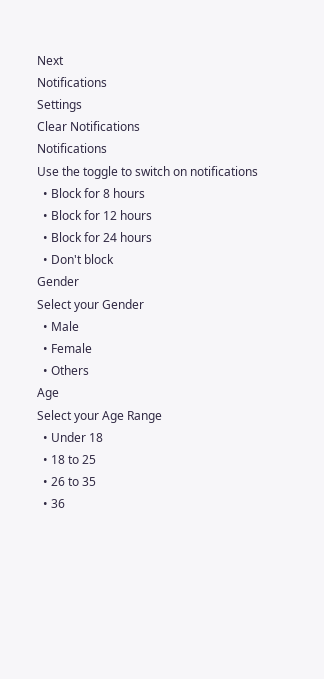Next
Notifications
Settings
Clear Notifications
Notifications
Use the toggle to switch on notifications
  • Block for 8 hours
  • Block for 12 hours
  • Block for 24 hours
  • Don't block
Gender
Select your Gender
  • Male
  • Female
  • Others
Age
Select your Age Range
  • Under 18
  • 18 to 25
  • 26 to 35
  • 36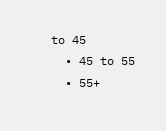to 45
  • 45 to 55
  • 55+